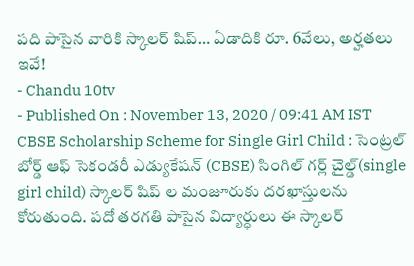పది పాసైన వారికి స్కాలర్ షిప్… ఏడాదికి రూ. 6వేలు, అర్హతలు ఇవే!
- Chandu 10tv
- Published On : November 13, 2020 / 09:41 AM IST
CBSE Scholarship Scheme for Single Girl Child : సెంట్రల్ బోర్డ్ ఆఫ్ సెకండరీ ఎడ్యుకేషన్ (CBSE) సింగిల్ గర్ల్ చైల్డ్(single girl child) స్కాలర్ షిప్ ల మంజూరుకు దరఖాస్తులను కోరుతుంది. పదో తరగతి పాసైన విద్యార్ధులు ఈ స్కాలర్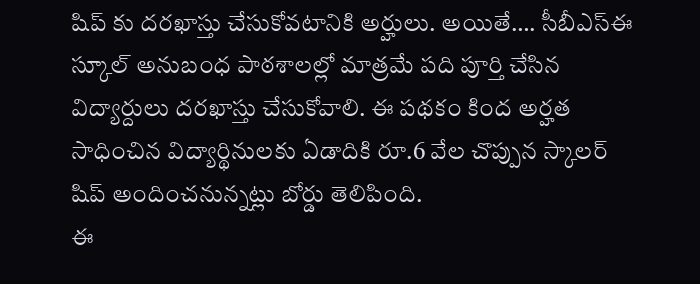షిప్ కు దరఖాస్తు చేసుకోవటానికి అర్హులు. అయితే…. సీబీఎస్ఈ స్కూల్ అనుబంధ పాఠశాలల్లో మాత్రమే పది పూర్తి చేసిన విద్యార్దులు దరఖాస్తు చేసుకోవాలి. ఈ పథకం కింద అర్హత సాధించిన విద్యార్థినులకు ఏడాదికి రూ.6 వేల చొప్పున స్కాలర్ షిప్ అందించనున్నట్లు బోర్డు తెలిపింది.
ఈ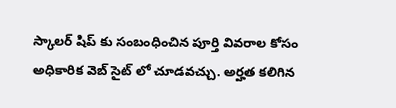స్కాలర్ షిప్ కు సంబంధించిన పూర్తి వివరాల కోసం అధికారిక వెబ్ సైట్ లో చూడవచ్చు. అర్హత కలిగిన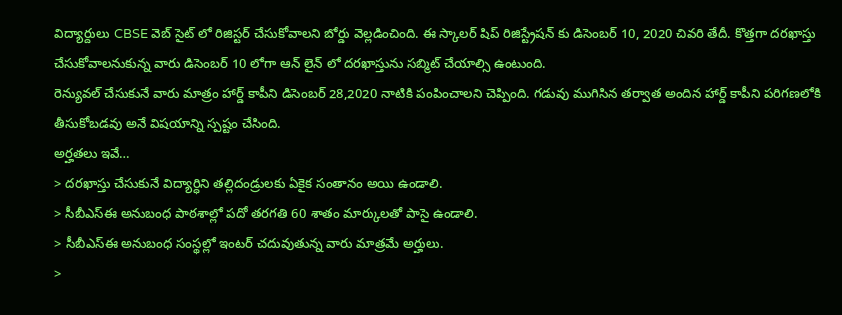విద్యార్దులు CBSE వెబ్ సైట్ లో రిజిస్టర్ చేసుకోవాలని బోర్డు వెల్లడించింది. ఈ స్కాలర్ షిప్ రిజిస్ట్రేషన్ కు డిసెంబర్ 10, 2020 చివరి తేదీ. కొత్తగా దరఖాస్తు చేసుకోవాలనుకున్న వారు డిసెంబర్ 10 లోగా ఆన్ లైన్ లో దరఖాస్తును సబ్మిట్ చేయాల్సి ఉంటుంది.
రెన్యువల్ చేసుకునే వారు మాత్రం హార్డ్ కాపీని డిసెంబర్ 28,2020 నాటికి పంపించాలని చెప్పింది. గడువు ముగిసిన తర్వాత అందిన హార్డ్ కాపీని పరిగణలోకి తీసుకోబడవు అనే విషయాన్ని స్పష్టం చేసింది.
అర్హతలు ఇవే…
> దరఖాస్తు చేసుకునే విద్యార్ధిని తల్లిదండ్రులకు ఏకైక సంతానం అయి ఉండాలి.
> సీబీఎస్ఈ అనుబంధ పాఠశాల్లో పదో తరగతి 60 శాతం మార్కులతో పాసై ఉండాలి.
> సీబీఎస్ఈ అనుబంధ సంస్థల్లో ఇంటర్ చదువుతున్న వారు మాత్రమే అర్హులు.
>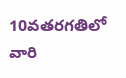10వతరగతిలో వారి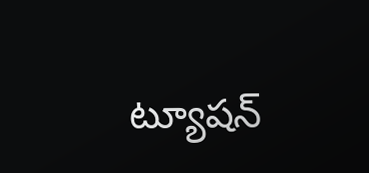ట్యూషన్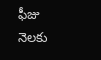ఫీజు నెలకు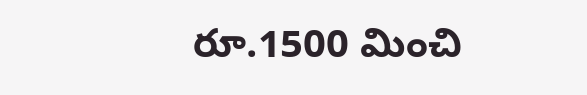రూ.1500 మించి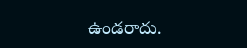ఉండరాదు.